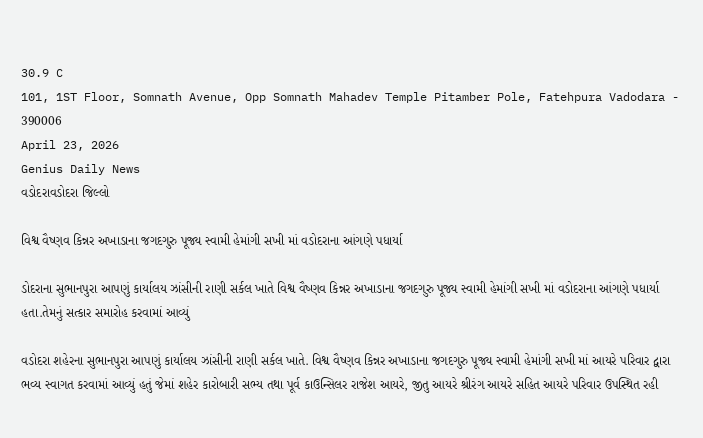30.9 C
101, 1ST Floor, Somnath Avenue, Opp Somnath Mahadev Temple Pitamber Pole, Fatehpura Vadodara - 390006
April 23, 2026
Genius Daily News
વડોદરાવડોદરા જિલ્લો

વિશ્વ વૈષ્ણવ કિન્નર અખાડાના જગદગુરુ પૂજ્ય સ્વામી હેમાંગી સખી માં વડોદરાના આંગણે પધાર્યા

ડોદરાના સુભાનપુરા આપણું કાર્યાલય ઝાંસીની રાણી સર્કલ ખાતે વિશ્વ વૈષ્ણવ કિન્નર અખાડાના જગદગુરુ પૂજ્ય સ્વામી હેમાંગી સખી માં વડોદરાના આંગણે પધાર્યા હતા.તેમનું સત્કાર સમારોહ કરવામાં આવ્યું

વડોદરા શહેરના સુભાનપુરા આપણું કાર્યાલય ઝાંસીની રાણી સર્કલ ખાતે. વિશ્વ વૈષ્ણવ કિન્નર અખાડાના જગદગુરુ પૂજ્ય સ્વામી હેમાંગી સખી માં આયરે પરિવાર દ્વારા ભવ્ય સ્વાગત કરવામાં આવ્યું હતું જેમાં શહેર કારોબારી સભ્ય તથા પૂર્વ કાઉન્સિલર રાજેશ આયરે, જીતુ આયરે શ્રીરંગ આયરે સહિત આયરે પરિવાર ઉપસ્થિત રહી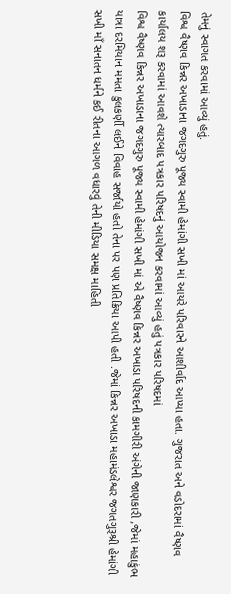તેમનું સ્વાગત કરવામાં આવ્યું હતું.
વિશ્વ વૈષ્ણવ કિન્નર અખાડાના જગદગુરુ પૂજ્ય સ્વામી હેમાંગી સખી માં આયરે પરિવારને આશીર્વાદ આપ્યા હતા. ગુજરાત અને વડોદરામાં વૈષ્ણવ કાર્યાલય શરૂ કરવામાં આવશે ત્યારબાદ પત્રકાર પરિષદનું આયોજન કરવામાં આવ્યું હતું પત્રકાર પરિષદમાં
વિશ્વ વૈષ્ણવ કિન્નર અખાડાના જગદગુરુ પૂજ્ય સ્વામી હેમાંગી સખી માં એ વૈષ્ણવ કિન્નર અખાડા પરિષદની કામગીરી અંગેની જાણકારી ,જેમાં મહાકુંભ યાત્રા દરમિયાન મમતા કુલકર્ણી લઈને વિવાહ સર્જાયો હતો તેના પર પણ પ્રતિક્રિયા આપી હતી .જેમાં કિન્નર અખાડા મહામંડલેશ્વર જગતગુરૂશ્રી હેમાંગી સખી માઁ સનાતન ધર્મને કઈ રીતના આગળ વધારવું તેની મીડિયા સમક્ષ માહિતી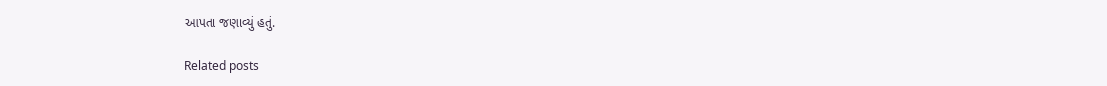આપતા જણાવ્યું હતું.

Related posts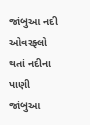જાંબુઆ નદી ઓવરફ્લો થતાં નદીના પાણી જાંબુઆ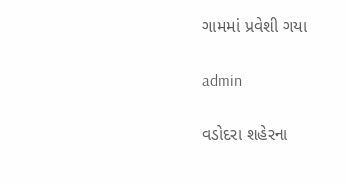ગામમાં પ્રવેશી ગયા

admin

વડોદરા શહેરના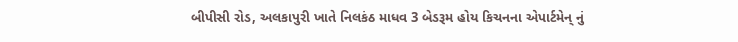બીપીસી રોડ, અલકાપુરી ખાતે નિલકંઠ માધવ 3 બેડરૂમ હોય કિચનના એપાર્ટમેન્ નું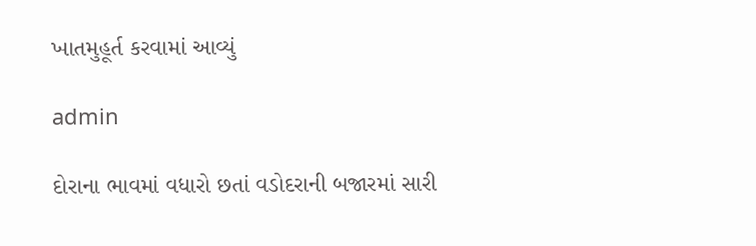ખાતમુહૂર્ત કરવામાં આવ્યું

admin

દોરાના ભાવમાં વધારો છતાં વડોદરાની બજારમાં સારી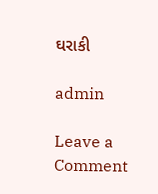ઘરાકી

admin

Leave a Comment